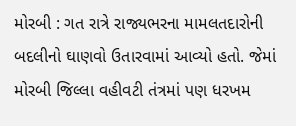મોરબી : ગત રાત્રે રાજ્યભરના મામલતદારોની બદલીનો ઘાણવો ઉતારવામાં આવ્યો હતો. જેમાં મોરબી જિલ્લા વહીવટી તંત્રમાં પણ ધરખમ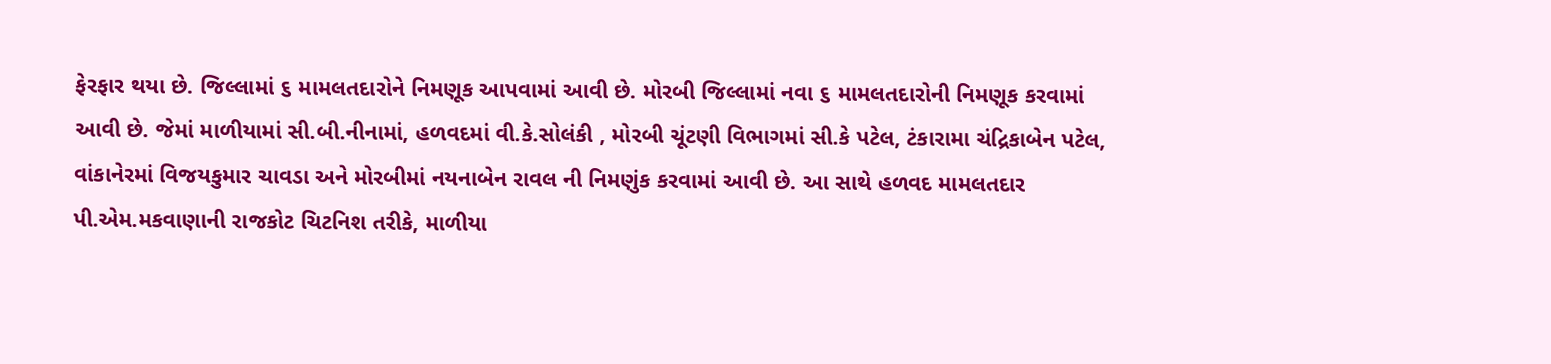ફેરફાર થયા છે. જિલ્લામાં ૬ મામલતદારોને નિમણૂક આપવામાં આવી છે. મોરબી જિલ્લામાં નવા ૬ મામલતદારોની નિમણૂક કરવામાં આવી છે. જેમાં માળીયામાં સી.બી.નીનામાં, હળવદમાં વી.કે.સોલંકી , મોરબી ચૂંટણી વિભાગમાં સી.કે પટેલ, ટંકારામા ચંદ્રિકાબેન પટેલ, વાંકાનેરમાં વિજયકુમાર ચાવડા અને મોરબીમાં નયનાબેન રાવલ ની નિમણુંક કરવામાં આવી છે. આ સાથે હળવદ મામલતદાર પી.એમ.મકવાણાની રાજકોટ ચિટનિશ તરીકે, માળીયા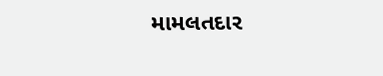મામલતદાર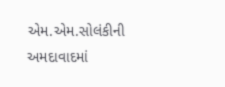એમ.એમ.સોલંકીની અમદાવાદમાં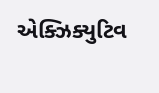એક્ઝિક્યુટિવ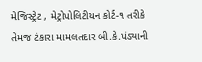મેજિસ્ટ્રેટ , મેટ્રોપોલિટીયન કોર્ટ-૧ તરીકે તેમજ ટંકારા મામલતદાર બી.કે.પંડ્યાની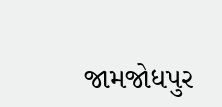જામજોધપુર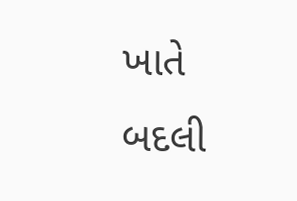ખાતે બદલી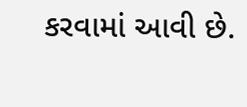કરવામાં આવી છે.